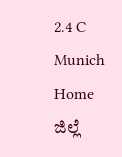2.4 C
Munich
Home ಜಿಲ್ಲೆ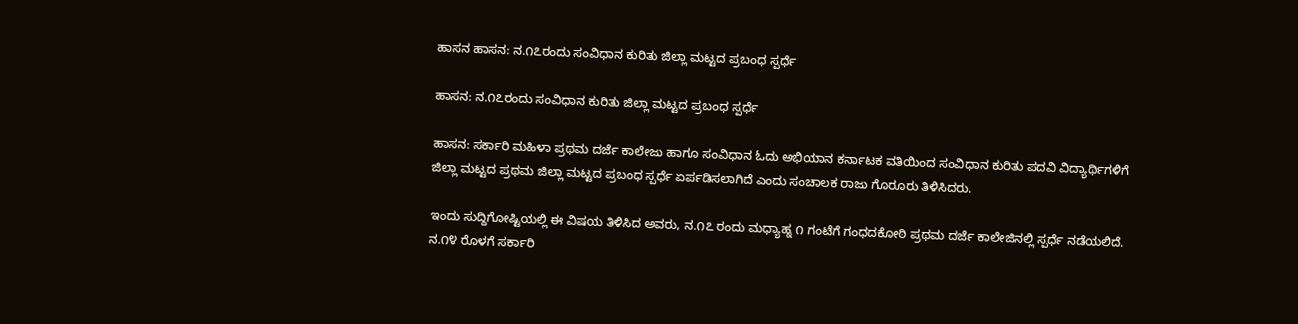ಹಾಸನ ಹಾಸನ: ನ.೧೭ರಂದು ಸಂವಿಧಾನ ಕುರಿತು ಜಿಲ್ಲಾ ಮಟ್ಟದ ಪ್ರಬಂಧ ಸ್ಪರ್ಧೆ

ಹಾಸನ: ನ.೧೭ರಂದು ಸಂವಿಧಾನ ಕುರಿತು ಜಿಲ್ಲಾ ಮಟ್ಟದ ಪ್ರಬಂಧ ಸ್ಪರ್ಧೆ

ಹಾಸನ: ಸರ್ಕಾರಿ ಮಹಿಳಾ ಪ್ರಥಮ ದರ್ಜೆ ಕಾಲೇಜು ಹಾಗೂ ಸಂವಿಧಾನ ಓದು ಅಭಿಯಾನ ಕರ್ನಾಟಕ ವತಿಯಿಂದ ಸಂವಿಧಾನ ಕುರಿತು ಪದವಿ ವಿದ್ಯಾರ್ಥಿಗಳಿಗೆ ಜಿಲ್ಲಾ ಮಟ್ಟದ ಪ್ರಥಮ ಜಿಲ್ಲಾ ಮಟ್ಟದ ಪ್ರಬಂಧ ಸ್ಪರ್ಧೆ ಏರ್ಪಡಿಸಲಾಗಿದೆ ಎಂದು ಸಂಚಾಲಕ ರಾಜು ಗೊರೂರು ತಿಳಿಸಿದರು.

ಇಂದು ಸುದ್ದಿಗೋಷ್ಟಿಯಲ್ಲಿ ಈ ವಿಷಯ ತಿಳಿಸಿದ ಅವರು, ನ.೧೭ ರಂದು ಮಧ್ಯಾಹ್ನ ೧ ಗಂಟೆಗೆ ಗಂಧದಕೋಠಿ ಪ್ರಥಮ ದರ್ಜೆ ಕಾಲೇಜಿನಲ್ಲಿ ಸ್ಪರ್ಧೆ ನಡೆಯಲಿದೆ. ನ.೧೪ ರೊಳಗೆ ಸರ್ಕಾರಿ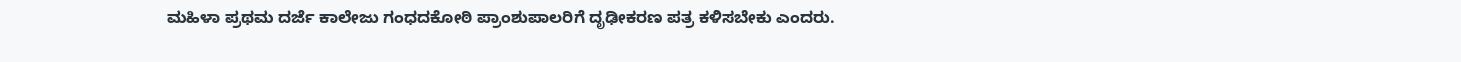ಮಹಿಳಾ ಪ್ರಥಮ ದರ್ಜೆ ಕಾಲೇಜು ಗಂಧದಕೋಠಿ ಪ್ರಾಂಶುಪಾಲರಿಗೆ ದೃಢೀಕರಣ ಪತ್ರ ಕಳಿಸಬೇಕು ಎಂದರು.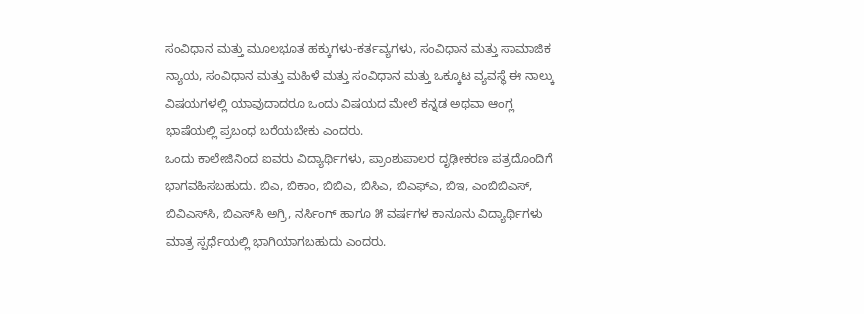ಸಂವಿಧಾನ ಮತ್ತು ಮೂಲಭೂತ ಹಕ್ಕುಗಳು-ಕರ್ತವ್ಯಗಳು, ಸಂವಿಧಾನ ಮತ್ತು ಸಾಮಾಜಿಕ ನ್ಯಾಯ, ಸಂವಿಧಾನ ಮತ್ತು ಮಹಿಳೆ ಮತ್ತು ಸಂವಿಧಾನ ಮತ್ತು ಒಕ್ಕೂಟ ವ್ಯವಸ್ಥೆ ಈ ನಾಲ್ಕು ವಿಷಯಗಳಲ್ಲಿ ಯಾವುದಾದರೂ ಒಂದು ವಿಷಯದ ಮೇಲೆ ಕನ್ನಡ ಅಥವಾ ಆಂಗ್ಲ ಭಾಷೆಯಲ್ಲಿ ಪ್ರಬಂಧ ಬರೆಯಬೇಕು ಎಂದರು.
ಒಂದು ಕಾಲೇಜಿನಿಂದ ಐವರು ವಿದ್ಯಾರ್ಥಿಗಳು, ಪ್ರಾಂಶುಪಾಲರ ದೃಢೀಕರಣ ಪತ್ರದೊಂದಿಗೆ ಭಾಗವಹಿಸಬಹುದು. ಬಿಎ, ಬಿಕಾಂ, ಬಿಬಿಎ, ಬಿಸಿಎ, ಬಿಎಫ್‌ಎ, ಬಿಇ, ಎಂಬಿಬಿಎಸ್, ಬಿವಿಎಸ್‌ಸಿ, ಬಿಎಸ್‌ಸಿ ಅಗ್ರಿ, ನರ್ಸಿಂಗ್ ಹಾಗೂ ೫ ವರ್ಷಗಳ ಕಾನೂನು ವಿದ್ಯಾರ್ಥಿಗಳು ಮಾತ್ರ ಸ್ಪರ್ಧೆಯಲ್ಲಿ ಭಾಗಿಯಾಗಬಹುದು ಎಂದರು.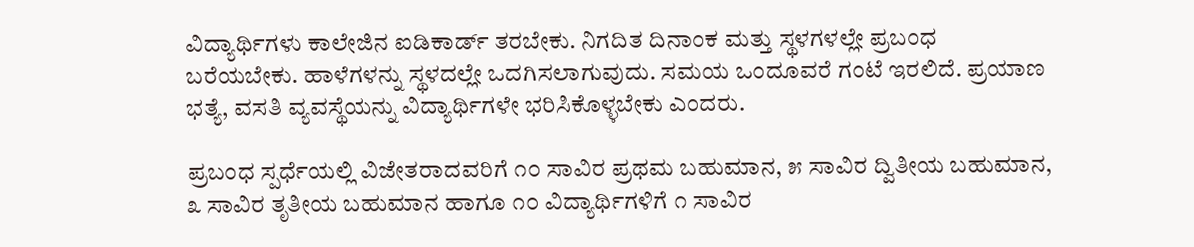ವಿದ್ಯಾರ್ಥಿಗಳು ಕಾಲೇಜಿನ ಐಡಿಕಾರ್ಡ್ ತರಬೇಕು. ನಿಗದಿತ ದಿನಾಂಕ ಮತ್ತು ಸ್ಥಳಗಳಲ್ಲೇ ಪ್ರಬಂಧ ಬರೆಯಬೇಕು. ಹಾಳೆಗಳನ್ನು ಸ್ಥಳದಲ್ಲೇ ಒದಗಿಸಲಾಗುವುದು. ಸಮಯ ಒಂದೂವರೆ ಗಂಟೆ ಇರಲಿದೆ. ಪ್ರಯಾಣ ಭತ್ಯೆ, ವಸತಿ ವ್ಯವಸ್ಥೆಯನ್ನು ವಿದ್ಯಾರ್ಥಿಗಳೇ ಭರಿಸಿಕೊಳ್ಳಬೇಕು ಎಂದರು.

ಪ್ರಬಂಧ ಸ್ಪರ್ಧೆಯಲ್ಲಿ ವಿಜೇತರಾದವರಿಗೆ ೧೦ ಸಾವಿರ ಪ್ರಥಮ ಬಹುಮಾನ, ೫ ಸಾವಿರ ದ್ವಿತೀಯ ಬಹುಮಾನ, ೩ ಸಾವಿರ ತೃತೀಯ ಬಹುಮಾನ ಹಾಗೂ ೧೦ ವಿದ್ಯಾರ್ಥಿಗಳಿಗೆ ೧ ಸಾವಿರ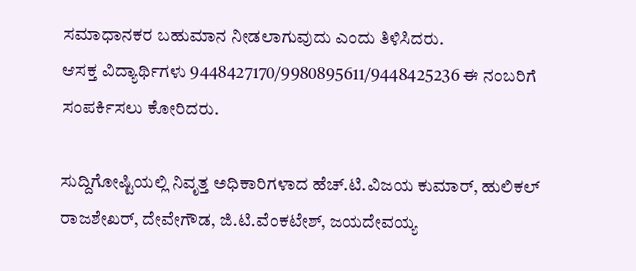ಸಮಾಧಾನಕರ ಬಹುಮಾನ ನೀಡಲಾಗುವುದು ಎಂದು ತಿಳಿಸಿದರು.
ಆಸಕ್ತ ವಿದ್ಯಾರ್ಥಿಗಳು 9448427170/9980895611/9448425236 ಈ ನಂಬರಿಗೆ ಸಂಪರ್ಕಿಸಲು ಕೋರಿದರು.

ಸುದ್ದಿಗೋಷ್ಟಿಯಲ್ಲಿ ನಿವೃತ್ತ ಅಧಿಕಾರಿಗಳಾದ ಹೆಚ್.ಟಿ.ವಿಜಯ ಕುಮಾರ್, ಹುಲಿಕಲ್ ರಾಜಶೇಖರ್, ದೇವೇಗೌಡ, ಜಿ.ಟಿ.ವೆಂಕಟೇಶ್, ಜಯದೇವಯ್ಯ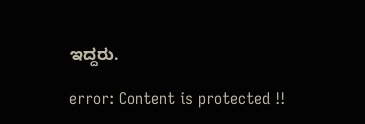ಇದ್ದರು.

error: Content is protected !!